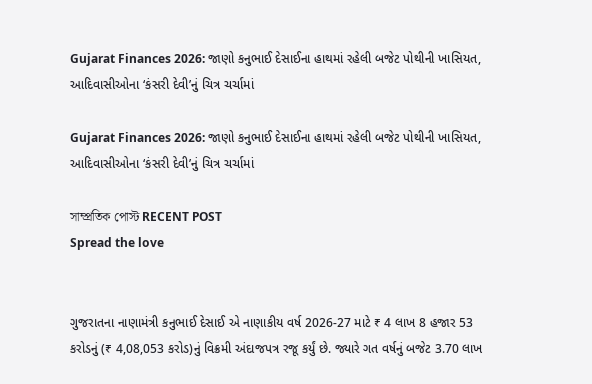Gujarat Finances 2026: જાણો કનુભાઈ દેસાઈના હાથમાં રહેલી બજેટ પોથીની ખાસિયત, આદિવાસીઓના ‘કંસરી દેવી’નું ચિત્ર ચર્ચામાં

Gujarat Finances 2026: જાણો કનુભાઈ દેસાઈના હાથમાં રહેલી બજેટ પોથીની ખાસિયત, આદિવાસીઓના ‘કંસરી દેવી’નું ચિત્ર ચર્ચામાં

সাম্প্রতিক পোস্ট RECENT POST
Spread the love


ગુજરાતના નાણામંત્રી કનુભાઈ દેસાઈ એ નાણાકીય વર્ષ 2026-27 માટે ₹ 4 લાખ 8 હજાર 53 કરોડનું (₹ 4,08,053 કરોડ)નું વિક્રમી અંદાજપત્ર રજૂ કર્યું છે. જ્યારે ગત વર્ષનું બજેટ 3.70 લાખ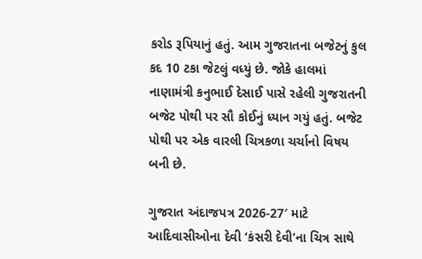કરોડ રૂપિયાનું હતું. આમ ગુજરાતના બજેટનું કુલ કદ 10 ટકા જેટલું વધ્યું છે. જોકે હાલમાં નાણામંત્રી કનુભાઈ દેસાઈ પાસે રહેલી ગુજરાતની બજેટ પોથી પર સૌ કોઈનું ધ્યાન ગયું હતું. બજેટ પોથી પર એક વારલી ચિત્રકળા ચર્ચાનો વિષય બની છે.

ગુજરાત અંદાજપત્ર 2026-27′ માટે આદિવાસીઓના દેવી ‘કંસરી દેવી’ના ચિત્ર સાથે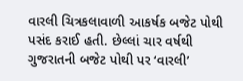વારલી ચિત્રકલાવાળી આકર્ષક બજેટ પોથી પસંદ કરાઈ હતી. છેલ્લાં ચાર વર્ષથી ગુજરાતની બજેટ પોથી પર ‘વારલી’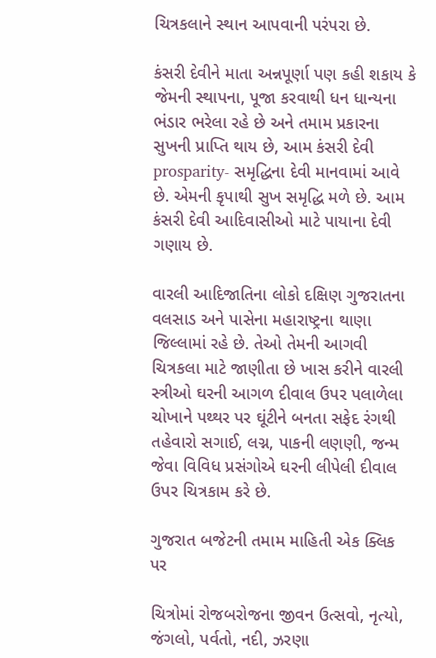ચિત્રકલાને સ્થાન આપવાની પરંપરા છે.

કંસરી દેવીને માતા અન્નપૂર્ણા પણ કહી શકાય કે જેમની સ્થાપના, પૂજા કરવાથી ધન ધાન્યના ભંડાર ભરેલા રહે છે અને તમામ પ્રકારના સુખની પ્રાપ્તિ થાય છે, આમ કંસરી દેવી prosparity- સમૃદ્ધિના દેવી માનવામાં આવે છે. એમની કૃપાથી સુખ સમૃદ્ધિ મળે છે. આમ કંસરી દેવી આદિવાસીઓ માટે પાયાના દેવી ગણાય છે.

વારલી આદિજાતિના લોકો દક્ષિણ ગુજરાતના વલસાડ અને પાસેના મહારાષ્ટ્રના થાણા જિલ્લામાં રહે છે. તેઓ તેમની આગવી ચિત્રકલા માટે જાણીતા છે ખાસ કરીને વારલી સ્ત્રીઓ ઘરની આગળ દીવાલ ઉપર પલાળેલા ચોખાને પથ્થર પર ઘૂંટીને બનતા સફેદ રંગથી તહેવારો સગાઈ, લગ્ન, પાકની લણણી, જન્મ જેવા વિવિધ પ્રસંગોએ ઘરની લીપેલી દીવાલ ઉપર ચિત્રકામ કરે છે.

ગુજરાત બજેટની તમામ માહિતી એક ક્લિક પર

ચિત્રોમાં રોજબરોજના જીવન ઉત્સવો, નૃત્યો, જંગલો, પર્વતો, નદી, ઝરણા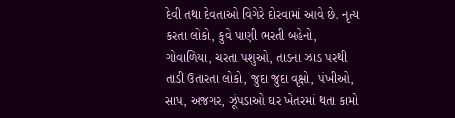દેવી તથા દેવતાઓ વિગેરે દોરવામાં આવે છે. નૃત્ય કરતા લોકો, કુવે પાણી ભરતી બહેનો, ગોવાળિયા, ચરતા પશુઓ, તાડના ઝાડ પરથી તાડી ઉતારતા લોકો, જુદા જુદા વૃક્ષો, પંખીઓ, સાપ, અજગર, ઝૂંપડાઓ ઘર ખેતરમાં થતા કામો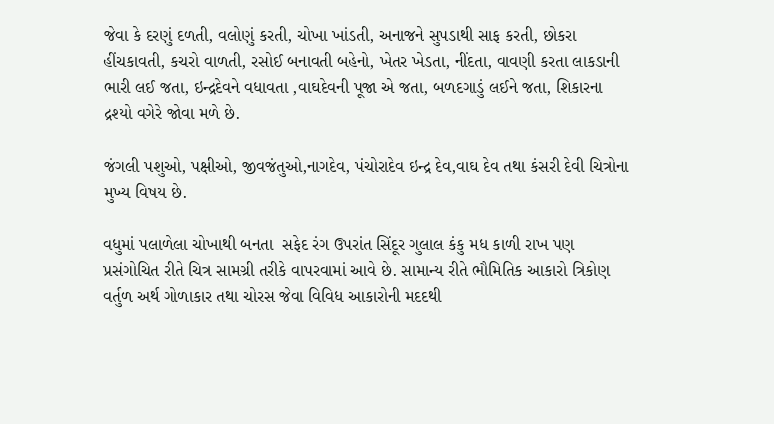જેવા કે દરણું દળતી, વલોણું કરતી, ચોખા ખાંડતી, અનાજને સુપડાથી સાફ કરતી, છોકરા હીંચકાવતી, કચરો વાળતી, રસોઈ બનાવતી બહેનો, ખેતર ખેડતા, નીંદતા, વાવણી કરતા લાકડાની ભારી લઈ જતા, ઇન્દ્રદેવને વધાવતા ,વાઘદેવની પૂજા એ જતા, બળદગાડું લઈને જતા, શિકારના દ્રશ્યો વગેરે જોવા મળે છે.

જંગલી પશુઓ, પક્ષીઓ, જીવજંતુઓ,નાગદેવ, પંચોરાદેવ ઇન્દ્ર દેવ,વાઘ દેવ તથા કંસરી દેવી ચિત્રોના મુખ્ય વિષય છે.

વધુમાં પલાળેલા ચોખાથી બનતા  સફેદ રંગ ઉપરાંત સિંદૂર ગુલાલ કંકુ મધ કાળી રાખ પણ પ્રસંગોચિત રીતે ચિત્ર સામગ્રી તરીકે વાપરવામાં આવે છે. સામાન્ય રીતે ભૌમિતિક આકારો ત્રિકોણ વર્તુળ અર્થ ગોળાકાર તથા ચોરસ જેવા વિવિધ આકારોની મદદથી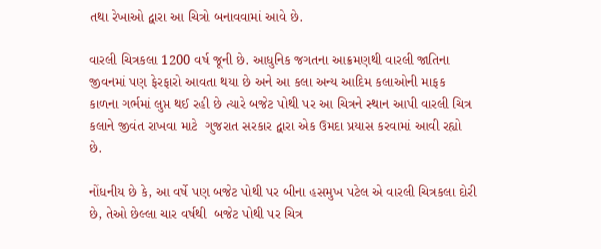તથા રેખાઓ દ્વારા આ ચિત્રો બનાવવામાં આવે છે.

વારલી ચિત્રકલા 1200 વર્ષ જૂની છે. આધુનિક જગતના આક્રમણથી વારલી જાતિના જીવનમાં પણ ફેરફારો આવતા થયા છે અને આ કલા અન્ય આદિમ કલાઓની માફક કાળના ગર્ભમાં લુપ્ત થઈ રહી છે ત્યારે બજેટ પોથી પર આ ચિત્રને સ્થાન આપી વારલી ચિત્ર કલાને જીવંત રાખવા માટે  ગુજરાત સરકાર દ્વારા એક ઉમદા પ્રયાસ કરવામાં આવી રહ્યો છે.

નોંધનીય છે કે, આ વર્ષે પણ બજેટ પોથી પર બીના હસમુખ પટેલ એ વારલી ચિત્રકલા દોરી છે, તેઓ છેલ્લા ચાર વર્ષથી  બજેટ પોથી પર ચિત્ર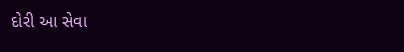દોરી આ સેવા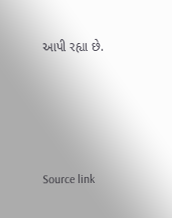આપી રહ્યા છે.





Source link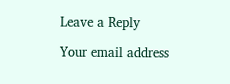Leave a Reply

Your email address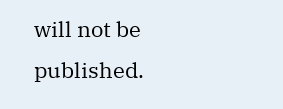will not be published.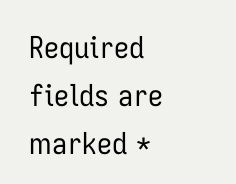Required fields are marked *